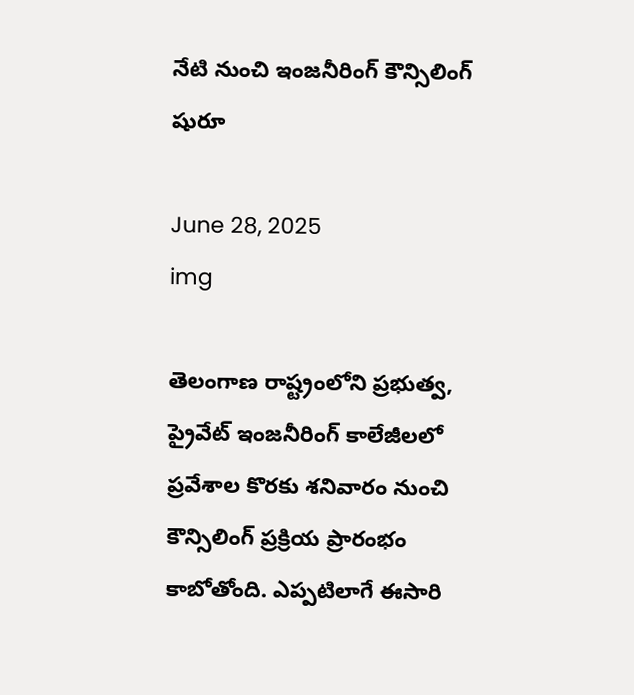నేటి నుంచి ఇంజనీరింగ్ కౌన్సిలింగ్ షురూ

June 28, 2025
img

తెలంగాణ రాష్ట్రంలోని ప్రభుత్వ, ప్రైవేట్ ఇంజనీరింగ్ కాలేజీలలో ప్రవేశాల కొరకు శనివారం నుంచి కౌన్సిలింగ్ ప్రక్రియ ప్రారంభం కాబోతోంది. ఎప్పటిలాగే ఈసారి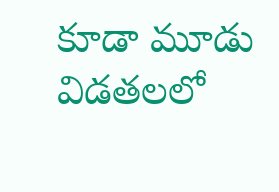కూడా మూడు విడతలలో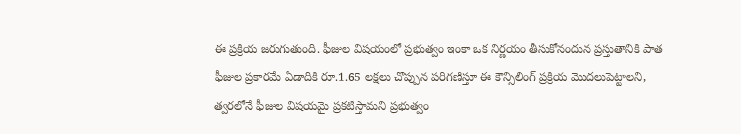ఈ ప్రక్రియ జరుగుతుంది. ఫీజుల విషయంలో ప్రభుత్వం ఇంకా ఒక నిర్ణయం తీసుకోనందున ప్రస్తుతానికి పాత ఫీజుల ప్రకారమే ఏడాదికి రూ.1.65 లక్షలు చొప్పున పరిగణిస్తూ ఈ కౌన్సిలింగ్ ప్రక్రియ మొదలుపెట్టాలని, త్వరలోనే ఫీజుల విషయమై ప్రకటిస్తామని ప్రభుత్వం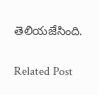తెలియజేసింది.

Related Post